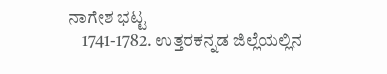ನಾಗೇಶ ಭಟ್ಟ
    1741-1782. ಉತ್ತರಕನ್ನಡ ಜಿಲ್ಲೆಯಲ್ಲಿನ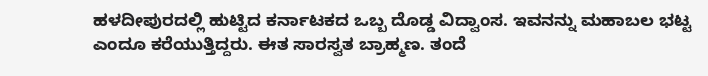ಹಳದೀಪುರದಲ್ಲಿ ಹುಟ್ಟಿದ ಕರ್ನಾಟಕದ ಒಬ್ಬ ದೊಡ್ಡ ವಿದ್ವಾಂಸ. ಇವನನ್ನು ಮಹಾಬಲ ಭಟ್ಟ ಎಂದೂ ಕರೆಯುತ್ತಿದ್ದರು. ಈತ ಸಾರಸ್ವತ ಬ್ರಾಹ್ಮಣ. ತಂದೆ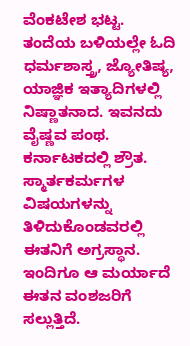ವೆಂಕಟೇಶ ಭಟ್ಟ. ತಂದೆಯ ಬಳಿಯಲ್ಲೇ ಓದಿ ಧರ್ಮಶಾಸ್ತ್ರ, ಜ್ಯೋತಿಷ್ಯ, ಯಾಜ್ಞಿಕ ಇತ್ಯಾದಿಗಳಲ್ಲಿ ನಿಷ್ಣಾತನಾದ. ಇವನದು ವೈಷ್ಣವ ಪಂಥ. ಕರ್ನಾಟಕದಲ್ಲಿ ಶ್ರೌತ. ಸ್ಮಾರ್ತಕರ್ಮಗಳ ವಿಷಯಗಳನ್ನು ತಿಳಿದುಕೊಂಡವರಲ್ಲಿ ಈತನಿಗೆ ಅಗ್ರಸ್ಥಾನ. ಇಂದಿಗೂ ಆ ಮರ್ಯಾದೆ ಈತನ ವಂಶಜರಿಗೆ ಸಲ್ಲುತ್ತಿದೆ.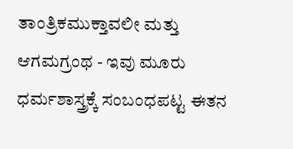ತಾಂತ್ರಿಕಮುಕ್ತಾವಲೀ ಮತ್ತು ಆಗಮಗ್ರಂಥ - ಇವು ಮೂರು ಧರ್ಮಶಾಸ್ತ್ರಕ್ಕೆ ಸಂಬಂಧಪಟ್ಟ ಈತನ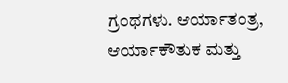ಗ್ರಂಥಗಳು. ಆರ್ಯಾತಂತ್ರ, ಆರ್ಯಾಕೌತುಕ ಮತ್ತು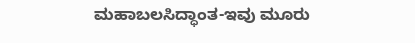ಮಹಾಬಲಸಿದ್ಧಾಂತ-ಇವು ಮೂರು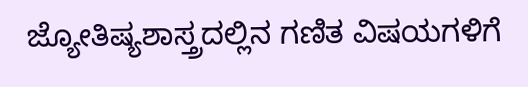ಜ್ಯೋತಿಷ್ಯಶಾಸ್ತ್ರದಲ್ಲಿನ ಗಣಿತ ವಿಷಯಗಳಿಗೆ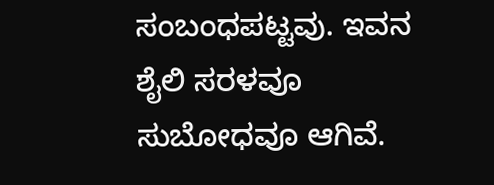ಸಂಬಂಧಪಟ್ಟವು. ಇವನ ಶೈಲಿ ಸರಳವೂ ಸುಬೋಧವೂ ಆಗಿವೆ.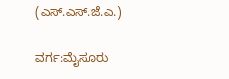(ಎಸ್.ಎಸ್.ಜೆ.ಎ.)

ವರ್ಗ:ಮೈಸೂರು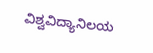ವಿಶ್ವವಿದ್ಯಾನಿಲಯ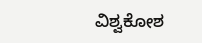ವಿಶ್ವಕೋಶ